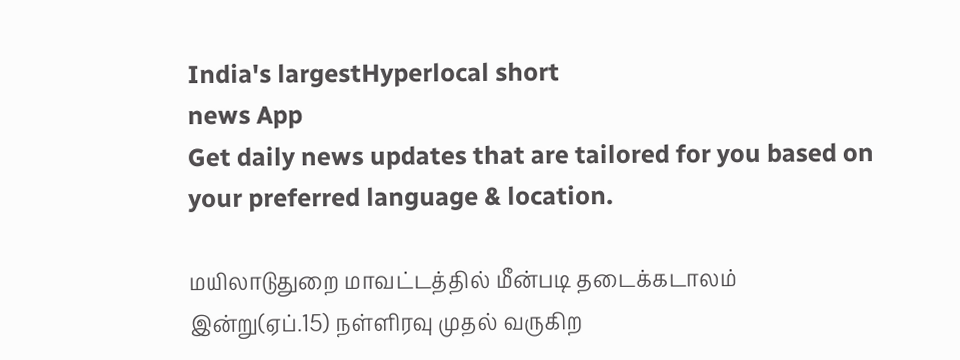India's largestHyperlocal short
news App
Get daily news updates that are tailored for you based on your preferred language & location.

மயிலாடுதுறை மாவட்டத்தில் மீன்படி தடைக்கடாலம் இன்று(ஏப்.15) நள்ளிரவு முதல் வருகிற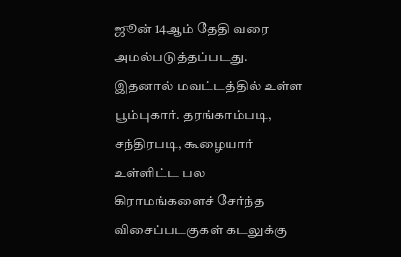ஜூன் 14ஆம் தேதி வரை அமல்படுத்தப்படது. இதனால் மவட்டத்தில் உள்ள பூம்புகார். தரங்காம்படி, சந்திரபடி, கூழையார் உள்ளிட்ட பல கிராமங்களைச் சேர்ந்த விசைப்படகுகள் கடலுக்கு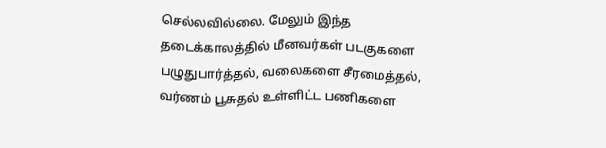செல்லவில்லை. மேலும் இந்த தடைக்காலத்தில் மீனவர்கள் படகுகளை பழுதுபார்த்தல், வலைகளை சீரமைத்தல், வர்ணம் பூசுதல் உள்ளிட்ட பணிகளை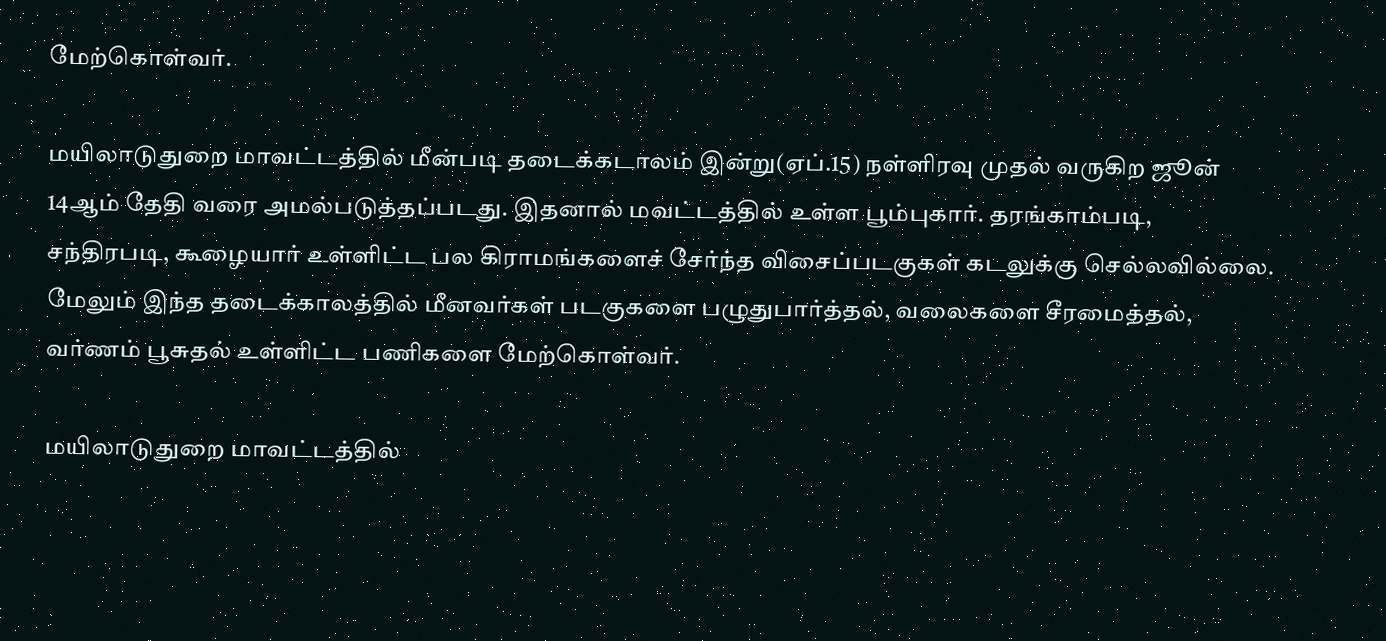மேற்கொள்வர்.

மயிலாடுதுறை மாவட்டத்தில் மீன்படி தடைக்கடாலம் இன்று(ஏப்.15) நள்ளிரவு முதல் வருகிற ஜூன் 14ஆம் தேதி வரை அமல்படுத்தப்படது. இதனால் மவட்டத்தில் உள்ள பூம்புகார். தரங்காம்படி, சந்திரபடி, கூழையார் உள்ளிட்ட பல கிராமங்களைச் சேர்ந்த விசைப்படகுகள் கடலுக்கு செல்லவில்லை. மேலும் இந்த தடைக்காலத்தில் மீனவர்கள் படகுகளை பழுதுபார்த்தல், வலைகளை சீரமைத்தல், வர்ணம் பூசுதல் உள்ளிட்ட பணிகளை மேற்கொள்வர்.

மயிலாடுதுறை மாவட்டத்தில்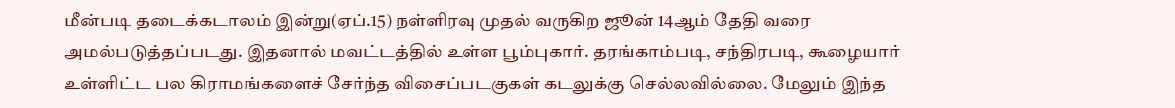மீன்படி தடைக்கடாலம் இன்று(ஏப்.15) நள்ளிரவு முதல் வருகிற ஜூன் 14ஆம் தேதி வரை அமல்படுத்தப்படது. இதனால் மவட்டத்தில் உள்ள பூம்புகார். தரங்காம்படி, சந்திரபடி, கூழையார் உள்ளிட்ட பல கிராமங்களைச் சேர்ந்த விசைப்படகுகள் கடலுக்கு செல்லவில்லை. மேலும் இந்த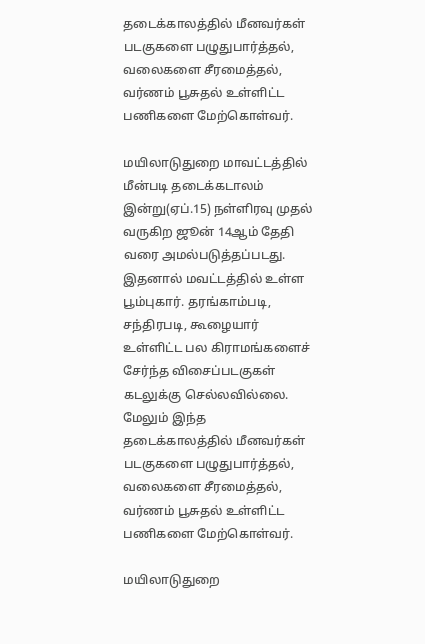தடைக்காலத்தில் மீனவர்கள் படகுகளை பழுதுபார்த்தல், வலைகளை சீரமைத்தல், வர்ணம் பூசுதல் உள்ளிட்ட பணிகளை மேற்கொள்வர்.

மயிலாடுதுறை மாவட்டத்தில் மீன்படி தடைக்கடாலம் இன்று(ஏப்.15) நள்ளிரவு முதல் வருகிற ஜூன் 14ஆம் தேதி வரை அமல்படுத்தப்படது. இதனால் மவட்டத்தில் உள்ள பூம்புகார். தரங்காம்படி, சந்திரபடி, கூழையார் உள்ளிட்ட பல கிராமங்களைச் சேர்ந்த விசைப்படகுகள் கடலுக்கு செல்லவில்லை. மேலும் இந்த தடைக்காலத்தில் மீனவர்கள் படகுகளை பழுதுபார்த்தல், வலைகளை சீரமைத்தல், வர்ணம் பூசுதல் உள்ளிட்ட பணிகளை மேற்கொள்வர்.

மயிலாடுதுறை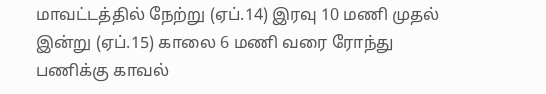மாவட்டத்தில் நேற்று (ஏப்.14) இரவு 10 மணி முதல் இன்று (ஏப்.15) காலை 6 மணி வரை ரோந்து பணிக்கு காவல்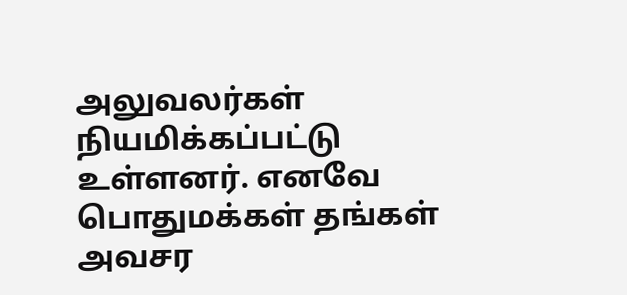அலுவலர்கள் நியமிக்கப்பட்டு உள்ளனர். எனவே பொதுமக்கள் தங்கள் அவசர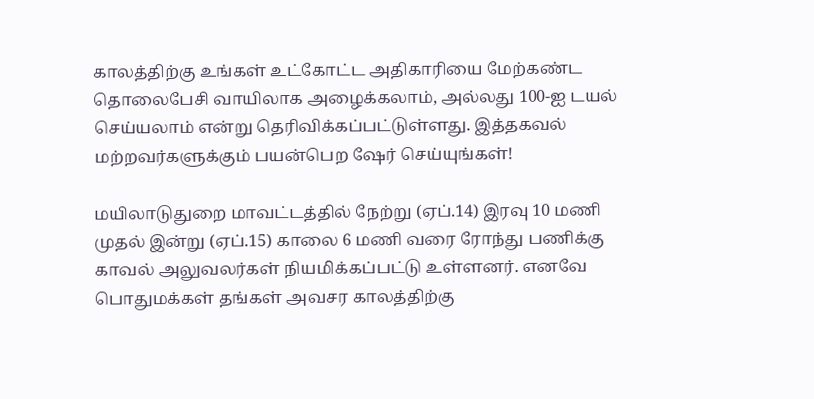காலத்திற்கு உங்கள் உட்கோட்ட அதிகாரியை மேற்கண்ட தொலைபேசி வாயிலாக அழைக்கலாம், அல்லது 100-ஐ டயல் செய்யலாம் என்று தெரிவிக்கப்பட்டுள்ளது. இத்தகவல் மற்றவர்களுக்கும் பயன்பெற ஷேர் செய்யுங்கள்!

மயிலாடுதுறை மாவட்டத்தில் நேற்று (ஏப்.14) இரவு 10 மணி முதல் இன்று (ஏப்.15) காலை 6 மணி வரை ரோந்து பணிக்கு காவல் அலுவலர்கள் நியமிக்கப்பட்டு உள்ளனர். எனவே பொதுமக்கள் தங்கள் அவசர காலத்திற்கு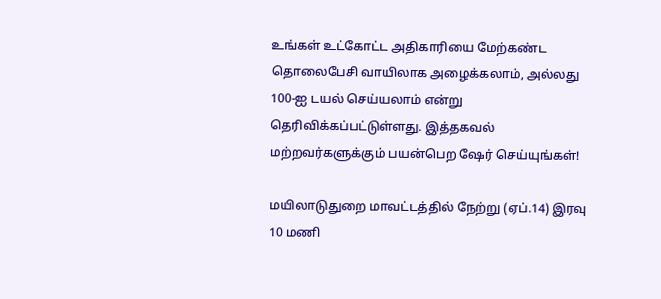உங்கள் உட்கோட்ட அதிகாரியை மேற்கண்ட தொலைபேசி வாயிலாக அழைக்கலாம், அல்லது 100-ஐ டயல் செய்யலாம் என்று தெரிவிக்கப்பட்டுள்ளது. இத்தகவல் மற்றவர்களுக்கும் பயன்பெற ஷேர் செய்யுங்கள்!

மயிலாடுதுறை மாவட்டத்தில் நேற்று (ஏப்.14) இரவு 10 மணி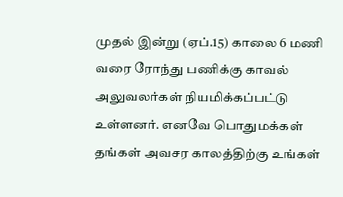முதல் இன்று (ஏப்.15) காலை 6 மணி வரை ரோந்து பணிக்கு காவல் அலுவலர்கள் நியமிக்கப்பட்டு உள்ளனர். எனவே பொதுமக்கள் தங்கள் அவசர காலத்திற்கு உங்கள்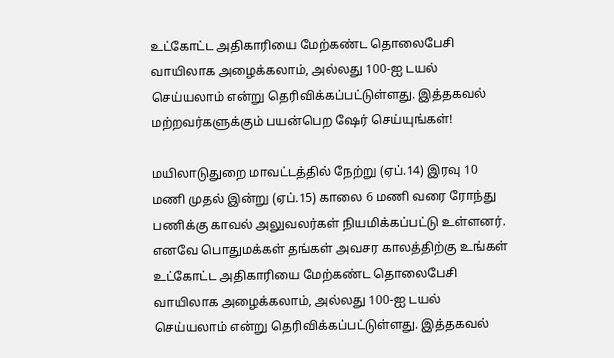உட்கோட்ட அதிகாரியை மேற்கண்ட தொலைபேசி வாயிலாக அழைக்கலாம், அல்லது 100-ஐ டயல் செய்யலாம் என்று தெரிவிக்கப்பட்டுள்ளது. இத்தகவல் மற்றவர்களுக்கும் பயன்பெற ஷேர் செய்யுங்கள்!

மயிலாடுதுறை மாவட்டத்தில் நேற்று (ஏப்.14) இரவு 10 மணி முதல் இன்று (ஏப்.15) காலை 6 மணி வரை ரோந்து பணிக்கு காவல் அலுவலர்கள் நியமிக்கப்பட்டு உள்ளனர். எனவே பொதுமக்கள் தங்கள் அவசர காலத்திற்கு உங்கள் உட்கோட்ட அதிகாரியை மேற்கண்ட தொலைபேசி வாயிலாக அழைக்கலாம், அல்லது 100-ஐ டயல் செய்யலாம் என்று தெரிவிக்கப்பட்டுள்ளது. இத்தகவல்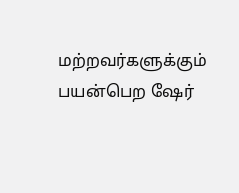மற்றவர்களுக்கும் பயன்பெற ஷேர்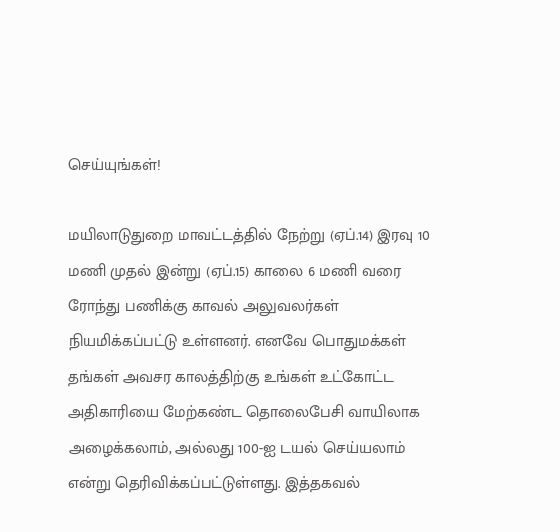செய்யுங்கள்!

மயிலாடுதுறை மாவட்டத்தில் நேற்று (ஏப்.14) இரவு 10 மணி முதல் இன்று (ஏப்.15) காலை 6 மணி வரை ரோந்து பணிக்கு காவல் அலுவலர்கள் நியமிக்கப்பட்டு உள்ளனர். எனவே பொதுமக்கள் தங்கள் அவசர காலத்திற்கு உங்கள் உட்கோட்ட அதிகாரியை மேற்கண்ட தொலைபேசி வாயிலாக அழைக்கலாம், அல்லது 100-ஐ டயல் செய்யலாம் என்று தெரிவிக்கப்பட்டுள்ளது. இத்தகவல்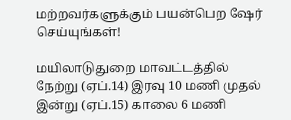மற்றவர்களுக்கும் பயன்பெற ஷேர் செய்யுங்கள்!

மயிலாடுதுறை மாவட்டத்தில் நேற்று (ஏப்.14) இரவு 10 மணி முதல் இன்று (ஏப்.15) காலை 6 மணி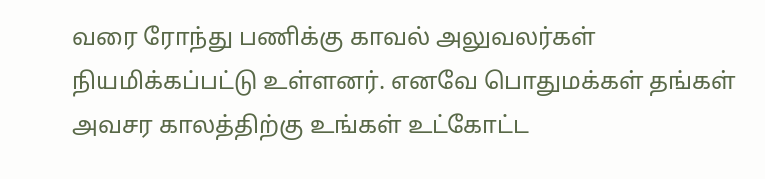வரை ரோந்து பணிக்கு காவல் அலுவலர்கள் நியமிக்கப்பட்டு உள்ளனர். எனவே பொதுமக்கள் தங்கள் அவசர காலத்திற்கு உங்கள் உட்கோட்ட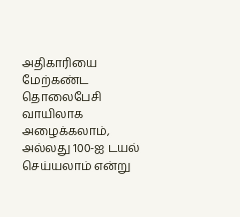அதிகாரியை மேற்கண்ட தொலைபேசி வாயிலாக அழைக்கலாம், அல்லது 100-ஐ டயல் செய்யலாம் என்று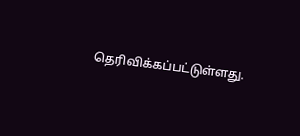தெரிவிக்கப்பட்டுள்ளது.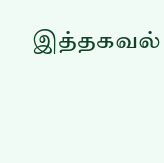இத்தகவல்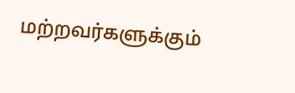மற்றவர்களுக்கும்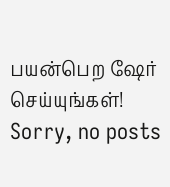பயன்பெற ஷேர் செய்யுங்கள்!
Sorry, no posts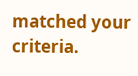matched your criteria.